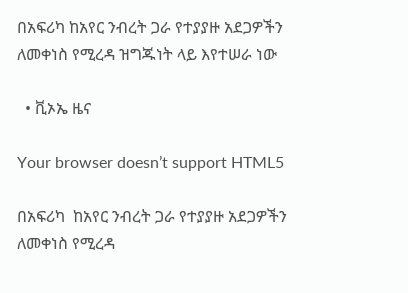በአፍሪካ ከአየር ንብረት ጋራ የተያያዙ አደጋዎችን ለመቀነስ የሚረዳ ዝግጁነት ላይ እየተሠራ ነው

  • ቪኦኤ ዜና

Your browser doesn’t support HTML5

በአፍሪካ  ከአየር ንብረት ጋራ የተያያዙ አደጋዎችን ለመቀነስ የሚረዳ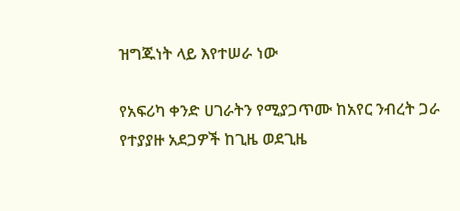ዝግጁነት ላይ እየተሠራ ነው

የአፍሪካ ቀንድ ሀገራትን የሚያጋጥሙ ከአየር ንብረት ጋራ የተያያዙ አደጋዎች ከጊዜ ወደጊዜ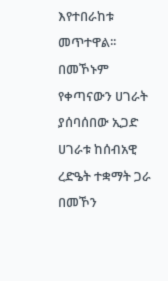እየተበራከቱ መጥተዋል፡፡ በመኾኑም የቀጣናውን ሀገራት ያሰባሰበው ኢጋድ ሀገራቱ ከሰብአዊ ረድዔት ተቋማት ጋራ በመኾን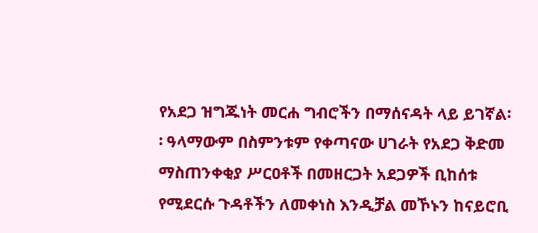የአደጋ ዝግጁነት መርሐ ግብሮችን በማሰናዳት ላይ ይገኛል፡፡ ዓላማውም በስምንቱም የቀጣናው ሀገራት የአደጋ ቅድመ ማስጠንቀቂያ ሥርዐቶች በመዘርጋት አደጋዎች ቢከሰቱ የሚደርሱ ጉዳቶችን ለመቀነስ እንዲቻል መኾኑን ከናይሮቢ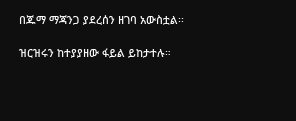በጁማ ማጃንጋ ያደረሰን ዘገባ አውስቷል፡፡

ዝርዝሩን ከተያያዘው ፋይል ይከታተሉ።